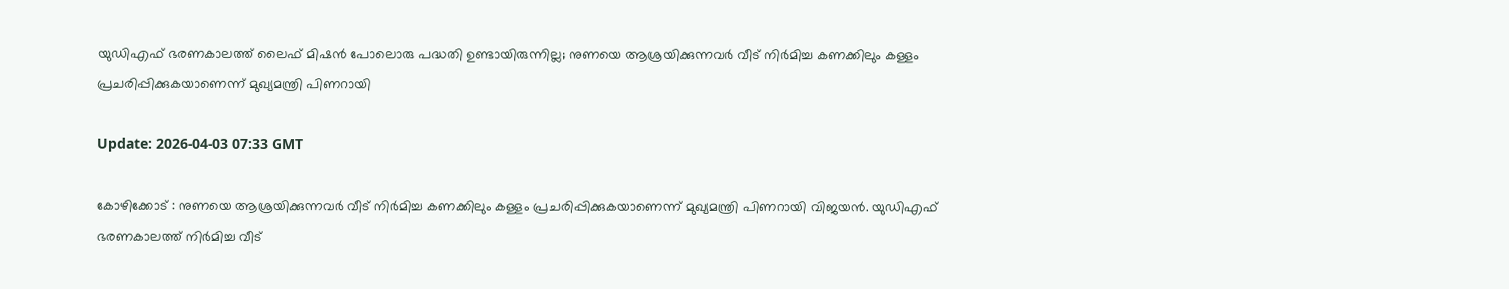യുഡിഎഫ് ഭരണകാലത്ത് ലൈഫ് മിഷന്‍ പോലൊരു പദ്ധതി ഉണ്ടായിരുന്നില്ല; നുണയെ ആശ്രയിക്കുന്നവര്‍ വീട് നിര്‍മിച്ച കണക്കിലും കള്ളം പ്രചരിപ്പിക്കുകയാണെന്ന് മുഖ്യമന്ത്രി പിണറായി

Update: 2026-04-03 07:33 GMT

കോഴിക്കോട് : നുണയെ ആശ്രയിക്കുന്നവര്‍ വീട് നിര്‍മിച്ച കണക്കിലും കള്ളം പ്രചരിപ്പിക്കുകയാണെന്ന് മുഖ്യമന്ത്രി പിണറായി വിജയന്‍. യുഡിഎഫ് ഭരണകാലത്ത് നിര്‍മിച്ച വീട്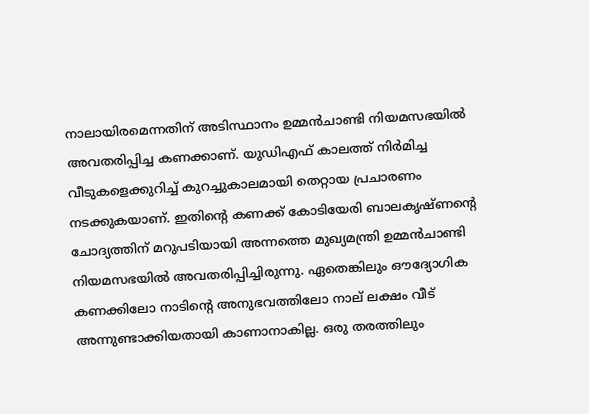നാലായിരമെന്നതിന് അടിസ്ഥാനം ഉമ്മന്‍ചാണ്ടി നിയമസഭയില്‍ അവതരിപ്പിച്ച കണക്കാണ്. യുഡിഎഫ് കാലത്ത് നിര്‍മിച്ച വീടുകളെക്കുറിച്ച് കുറച്ചുകാലമായി തെറ്റായ പ്രചാരണം നടക്കുകയാണ്. ഇതിന്റെ കണക്ക് കോടിയേരി ബാലകൃഷ്ണന്റെ ചോദ്യത്തിന് മറുപടിയായി അന്നത്തെ മുഖ്യമന്ത്രി ഉമ്മന്‍ചാണ്ടി നിയമസഭയില്‍ അവതരിപ്പിച്ചിരുന്നു. ഏതെങ്കിലും ഔദ്യോഗിക കണക്കിലോ നാടിന്റെ അനുഭവത്തിലോ നാല് ലക്ഷം വീട് അന്നുണ്ടാക്കിയതായി കാണാനാകില്ല. ഒരു തരത്തിലും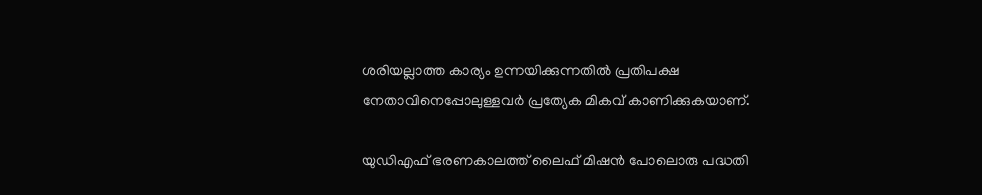ശരിയല്ലാത്ത കാര്യം ഉന്നയിക്കുന്നതില്‍ പ്രതിപക്ഷ നേതാവിനെപ്പോലുള്ളവര്‍ പ്രത്യേക മികവ് കാണിക്കുകയാണ്.

യുഡിഎഫ് ഭരണകാലത്ത് ലൈഫ് മിഷന്‍ പോലൊരു പദ്ധതി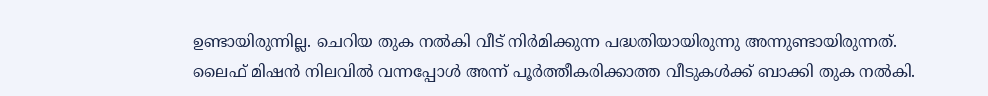ഉണ്ടായിരുന്നില്ല. ചെറിയ തുക നല്‍കി വീട് നിര്‍മിക്കുന്ന പദ്ധതിയായിരുന്നു അന്നുണ്ടായിരുന്നത്. ലൈഫ് മിഷന്‍ നിലവില്‍ വന്നപ്പോള്‍ അന്ന് പൂര്‍ത്തീകരിക്കാത്ത വീടുകള്‍ക്ക് ബാക്കി തുക നല്‍കി.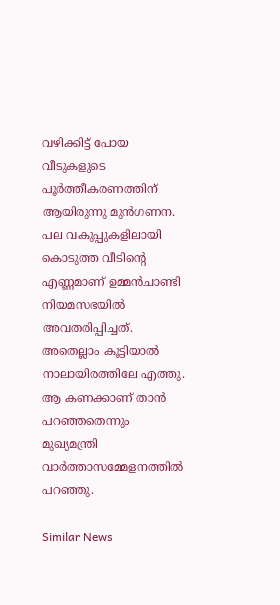വഴിക്കിട്ട് പോയ വീടുകളുടെ പൂര്‍ത്തീകരണത്തിന് ആയിരുന്നു മുന്‍ഗണന. പല വകുപ്പുകളിലായി കൊടുത്ത വീടിന്റെ എണ്ണമാണ് ഉമ്മന്‍ചാണ്ടി നിയമസഭയില്‍ അവതരിപ്പിച്ചത്. അതെല്ലാം കൂട്ടിയാല്‍ നാലായിരത്തിലേ എത്തു. ആ കണക്കാണ് താന്‍ പറഞ്ഞതെന്നും മുഖ്യമന്ത്രി വാര്‍ത്താസമ്മേളനത്തില്‍ പറഞ്ഞു.

Similar News